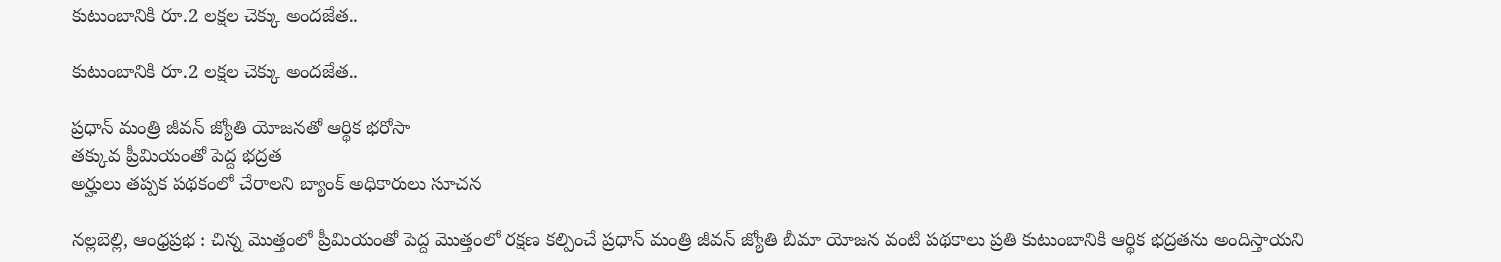కుటుంబానికి రూ.2 లక్షల చెక్కు అందజేత..

కుటుంబానికి రూ.2 లక్షల చెక్కు అందజేత..

ప్రధాన్ మంత్రి జీవన్ జ్యోతి యోజనతో ఆర్థిక భరోసా
తక్కువ ప్రీమియంతో పెద్ద భద్రత
అర్హులు తప్పక పథకంలో చేరాలని బ్యాంక్ అధికారులు సూచన

నల్లబెల్లి, ఆంధ్రప్రభ : చిన్న మొత్తంలో ప్రీమియంతో పెద్ద మొత్తంలో రక్షణ కల్పించే ప్రధాన్ మంత్రి జీవన్ జ్యోతి బీమా యోజన వంటి పథకాలు ప్రతి కుటుంబానికి ఆర్థిక భద్రతను అందిస్తాయని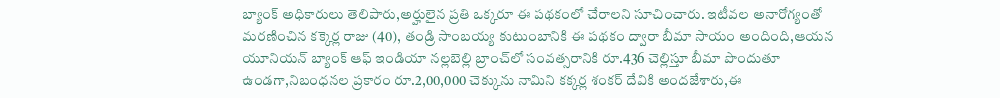బ్యాంక్ అధికారులు తెలిపారు,అర్హులైన ప్రతి ఒక్కరూ ఈ పథకంలో చేరాలని సూచించారు. ఇటీవల అనారోగ్యంతో మరణించిన కక్కెర్ల రాజు (40), తండ్రి సాంబయ్య కుటుంబానికి ఈ పథకం ద్వారా బీమా సాయం అందింది,ఆయన యూనియన్ బ్యాంక్ ఆఫ్ ఇండియా నల్లబెల్లి బ్రాంచ్‌లో సంవత్సరానికి రూ.436 చెల్లిస్తూ బీమా పొందుతూ ఉండగా,నిబంధనల ప్రకారం రూ.2,00,000 చెక్కును నామిని కక్కర్ల శంకర్ దేవికి అందజేశారు,ఈ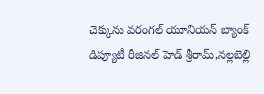చెక్కును వరంగల్ యూనియన్ బ్యాంక్ డిప్యూటీ రీజినల్ హెడ్ శ్రీరామ్,నల్లబెల్లి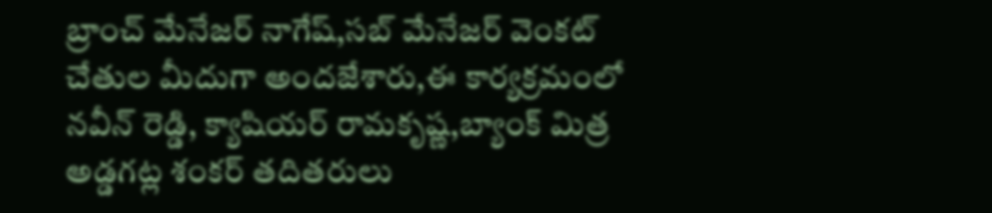బ్రాంచ్ మేనేజర్ నాగేష్,సబ్ మేనేజర్ వెంకట్ చేతుల మీదుగా అందజేశారు,ఈ కార్యక్రమంలో నవీన్ రెడ్డి, క్యాషియర్ రామకృష్ణ,బ్యాంక్ మిత్ర అడ్డగట్ల శంకర్ తదితరులు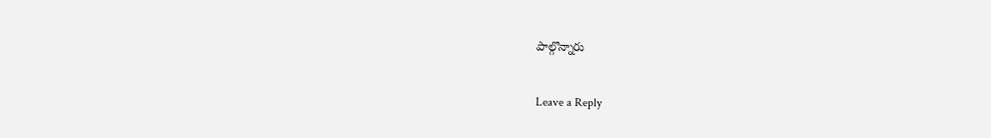పాల్గొన్నారు

Leave a Reply